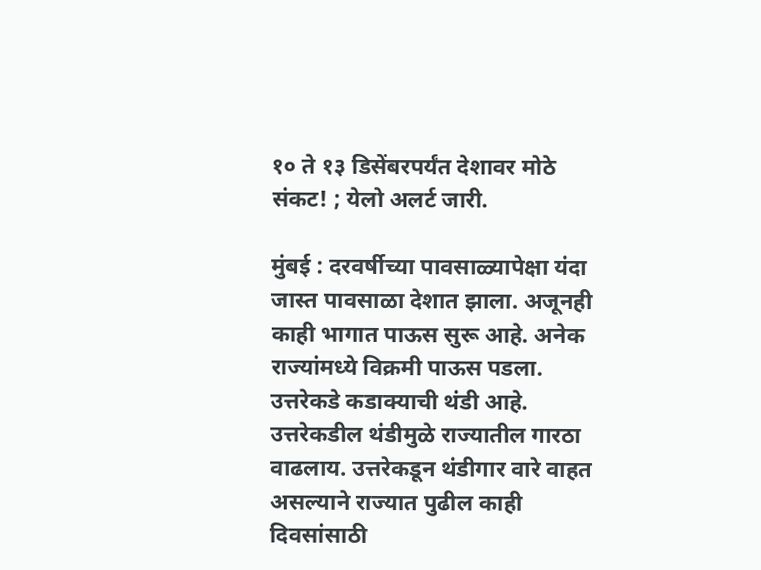१० ते १३ डिसेंबरपर्यंत देशावर मोठे संकट! ; येलो अलर्ट जारी.

मुंबई : दरवर्षीच्या पावसाळ्यापेक्षा यंदा जास्त पावसाळा देशात झाला. अजूनही काही भागात पाऊस सुरू आहे. अनेक राज्यांमध्ये विक्रमी पाऊस पडला. उत्तरेकडे कडाक्याची थंडी आहे. उत्तरेकडील थंडीमुळे राज्यातील गारठा वाढलाय. उत्तरेकडून थंडीगार वारे वाहत असल्याने राज्यात पुढील काही दिवसांसाठी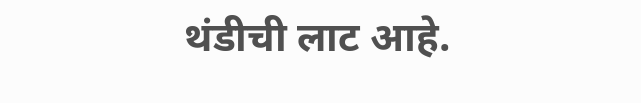थंडीची लाट आहे.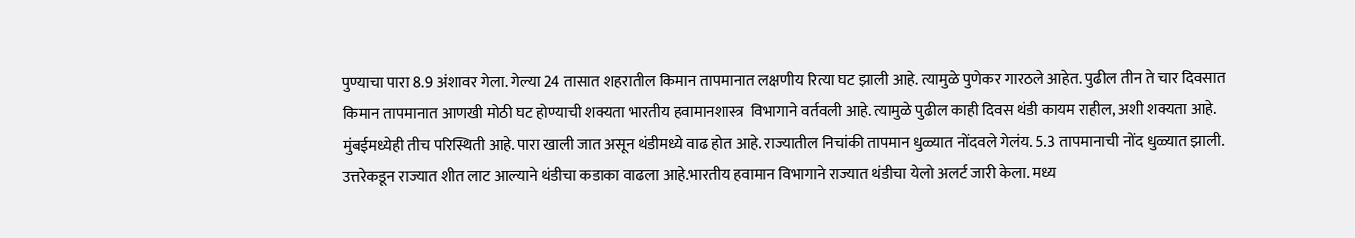पुण्याचा पारा 8.9 अंशावर गेला. गेल्या 24 तासात शहरातील किमान तापमानात लक्षणीय रित्या घट झाली आहे. त्यामुळे पुणेकर गारठले आहेत. पुढील तीन ते चार दिवसात किमान तापमानात आणखी मोठी घट होण्याची शक्यता भारतीय हवामानशास्त्र  विभागाने वर्तवली आहे. त्यामुळे पुढील काही दिवस थंडी कायम राहील, अशी शक्यता आहे. मुंबईमध्येही तीच परिस्थिती आहे. पारा खाली जात असून थंडीमध्ये वाढ होत आहे. राज्यातील निचांकी तापमान धुळ्यात नोंदवले गेलंय. 5.3 तापमानाची नोंद धुळ्यात झाली. उत्तरेकडून राज्यात शीत लाट आल्याने थंडीचा कडाका वाढला आहे.भारतीय हवामान विभागाने राज्यात थंडीचा येलो अलर्ट जारी केला. मध्य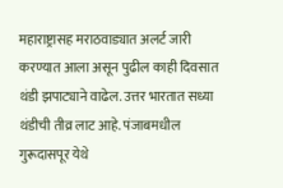महाराष्ट्रासह मराठवाड्यात अलर्ट जारी करण्यात आला असून पुढील काही दिवसात थंडी झपाट्याने वाढेल. उत्तर भारतात सध्या थंडीची तीव्र लाट आहे. पंजाबमधील गुरूदासपूर येथे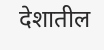देशातील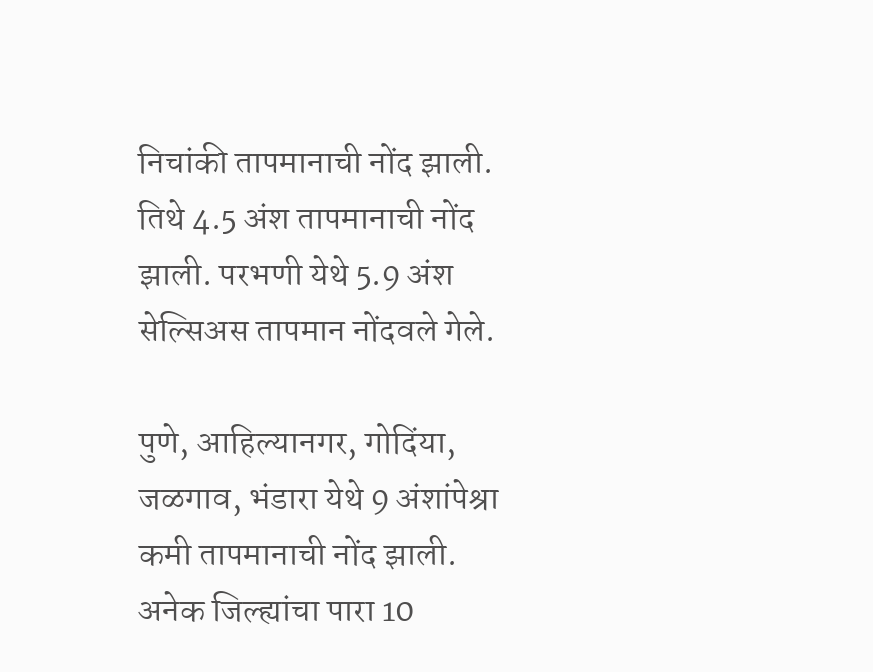निचांकी तापमानाची नोंद झाली. तिथे 4.5 अंश तापमानाची नोंद झाली. परभणी येथे 5.9 अंश सेल्सिअस तापमान नोंदवले गेले.

पुणे, आहिल्यानगर, गोदिंया, जळगाव, भंडारा येथे 9 अंशांपेश्रा कमी तापमानाची नोंद झाली. अनेक जिल्ह्यांचा पारा 10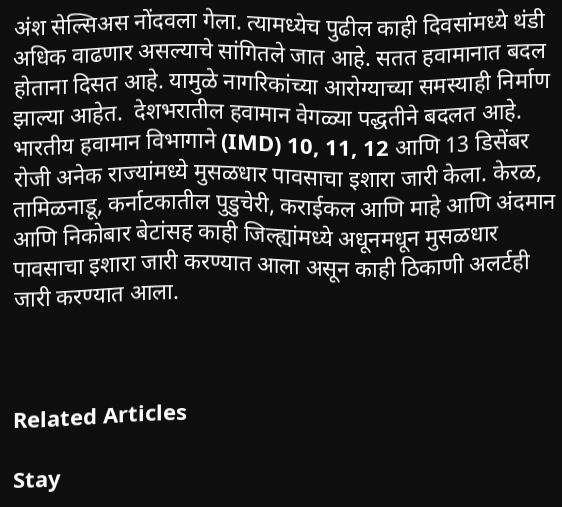अंश सेल्सिअस नोंदवला गेला. त्यामध्येच पुढील काही दिवसांमध्ये थंडी अधिक वाढणार असल्याचे सांगितले जात आहे. सतत हवामानात बदल होताना दिसत आहे. यामुळे नागरिकांच्या आरोग्याच्या समस्याही निर्माण झाल्या आहेत.  देशभरातील हवामान वेगळ्या पद्धतीने बदलत आहे. भारतीय हवामान विभागाने (IMD) 10, 11, 12 आणि 13 डिसेंबर रोजी अनेक राज्यांमध्ये मुसळधार पावसाचा इशारा जारी केला. केरळ, तामिळनाडू, कर्नाटकातील पुडुचेरी, कराईकल आणि माहे आणि अंदमान आणि निकोबार बेटांसह काही जिल्ह्यांमध्ये अधूनमधून मुसळधार पावसाचा इशारा जारी करण्यात आला असून काही ठिकाणी अलर्टही जारी करण्यात आला.



Related Articles

Stay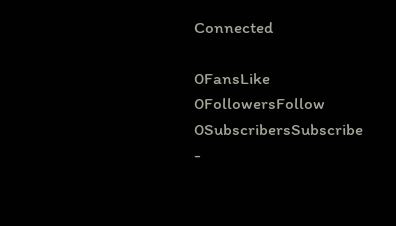Connected

0FansLike
0FollowersFollow
0SubscribersSubscribe
-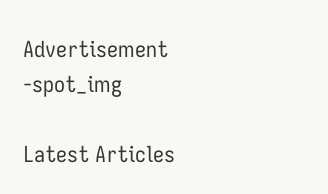Advertisement -spot_img

Latest Articles